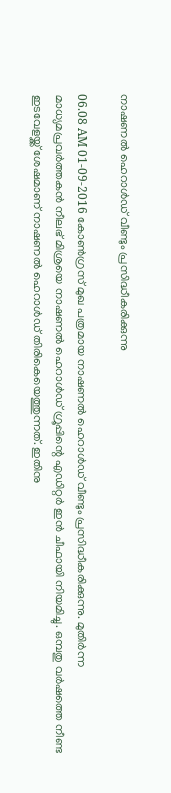നാഷണല്‍ ഹെറാള്‍ഡ് വീണ്ടും പ്രസിദ്ധീകരിക്കുന്നു

06.08 AM 01-09-2016 കോണ്‍ഗ്രസ് മുഖ പത്രമായ നാഷണല്‍ ഹെറാള്‍ഡ് വീണ്ടും പ്രസിദ്ധീകരിക്കുന്നു. മുതിര്‍ന്ന മാധ്യമപ്രവര്‍ത്തകന്‍ നീലഭ് മിശ്രയെ നാഷണല്‍ ഹെറാള്‍ഡ് ഗ്രൂപ്പിന്റെ എഡിറ്റര്‍ ഇന്‍ ചീഫായി നിയമിച്ചു. ഒമ്പതു വര്‍ഷത്തെ നീണ്ട ഇടവേളയ്ക്ക് ശേഷമാണ് നാഷണല്‍ ഹെറാള്‍ഡ് തിരികെയെത്തുന്നത്. ഇതിനു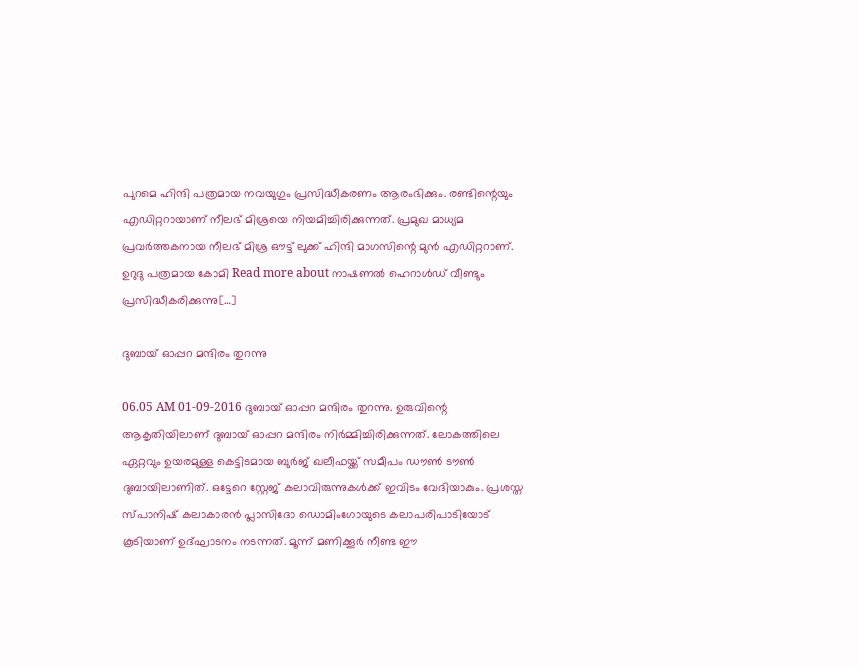പുറമെ ഹിന്ദി പത്രമായ നവയുഗും പ്രസിദ്ധീകരണം ആരംഭിക്കും. രണ്ടിന്റെയും എഡിറ്ററായാണ് നീലഭ് മിശ്രയെ നിയമിച്ചിരിക്കുന്നത്. പ്രമുഖ മാധ്യമ പ്രവര്‍ത്തകനായ നീലഭ് മിശ്ര ഔട്ട് ലുക്ക് ഹിന്ദി മാഗസിന്റെ മുന്‍ എഡിറ്ററാണ്. ഉറുദു പത്രമായ കോമി Read more about നാഷണല്‍ ഹെറാള്‍ഡ് വീണ്ടും പ്രസിദ്ധീകരിക്കുന്നു[…]

ദുബായ് ഓപ്പറ മന്ദിരം തുറന്നു

06.05 AM 01-09-2016 ദുബായ് ഓപ്പറ മന്ദിരം തുറന്നു. ഉരുവിന്റെ ആകൃതിയിലാണ് ദുബായ് ഓപ്പറ മന്ദിരം നിര്‍മ്മിച്ചിരിക്കുന്നത്. ലോകത്തിലെ ഏറ്റവും ഉയരമുള്ള കെട്ടിടമായ ബുര്‍ജ് ഖലീഫയ്ക്ക് സമീപം ഡൗണ്‍ ടൗണ്‍ ദുബായിലാണിത്. ഒട്ടേറെ സ്റ്റേജ് കലാവിരുന്നുകള്‍ക്ക് ഇവിടം വേദിയാകും. പ്രശസ്ത സ്പാനിഷ് കലാകാരന്‍ പ്ലാസിദോ ഡൊമിംഗോയുടെ കലാപരിപാടിയോട് കൂടിയാണ് ഉദ്ഘാടനം നടന്നത്. മൂന്ന് മണിക്കൂര്‍ നീണ്ട ഈ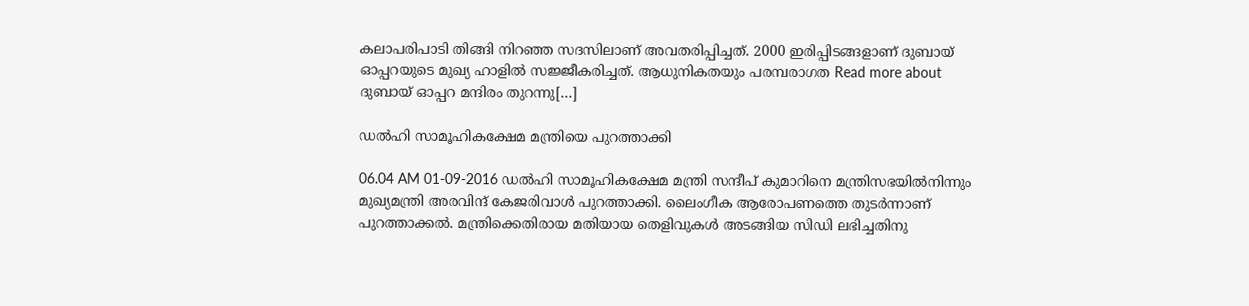കലാപരിപാടി തിങ്ങി നിറഞ്ഞ സദസിലാണ് അവതരിപ്പിച്ചത്. 2000 ഇരിപ്പിടങ്ങളാണ് ദുബായ് ഓപ്പറയുടെ മുഖ്യ ഹാളില്‍ സജ്ജീകരിച്ചത്. ആധുനികതയും പരമ്പരാഗത Read more about ദുബായ് ഓപ്പറ മന്ദിരം തുറന്നു[…]

ഡല്‍ഹി സാമൂഹികക്ഷേമ മന്ത്രിയെ പുറത്താക്കി

06.04 AM 01-09-2016 ഡല്‍ഹി സാമൂഹികക്ഷേമ മന്ത്രി സന്ദീപ് കുമാറിനെ മന്ത്രിസഭയില്‍നിന്നും മുഖ്യമന്ത്രി അരവിന്ദ് കേജരിവാള്‍ പുറത്താക്കി. ലൈംഗീക ആരോപണത്തെ തുടര്‍ന്നാണ് പുറത്താക്കല്‍. മന്ത്രിക്കെതിരായ മതിയായ തെളിവുകള്‍ അടങ്ങിയ സിഡി ലഭിച്ചതിനു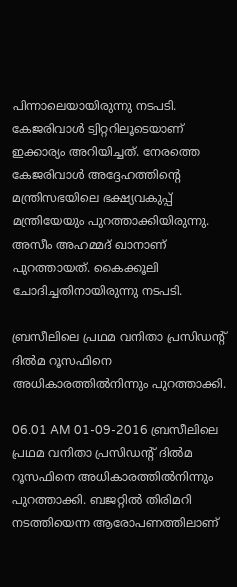പിന്നാലെയായിരുന്നു നടപടി. കേജരിവാള്‍ ട്വിറ്ററിലൂടെയാണ് ഇക്കാര്യം അറിയിച്ചത്. നേരത്തെ കേജരിവാള്‍ അദ്ദേഹത്തിന്റെ മന്ത്രിസഭയിലെ ഭക്ഷ്യവകുപ്പ് മന്ത്രിയേയും പുറത്താക്കിയിരുന്നു. അസീം അഹമ്മദ് ഖാനാണ് പുറത്തായത്. കൈക്കൂലി ചോദിച്ചതിനായിരുന്നു നടപടി.

ബ്രസീലിലെ പ്രഥമ വനിതാ പ്രസിഡന്റ് ദില്‍മ റൂസഫിനെ അധികാരത്തില്‍നിന്നും പുറത്താക്കി.

06.01 AM 01-09-2016 ബ്രസീലിലെ പ്രഥമ വനിതാ പ്രസിഡന്റ് ദില്‍മ റൂസഫിനെ അധികാരത്തില്‍നിന്നും പുറത്താക്കി. ബജറ്റില്‍ തിരിമറി നടത്തിയെന്ന ആരോപണത്തിലാണ്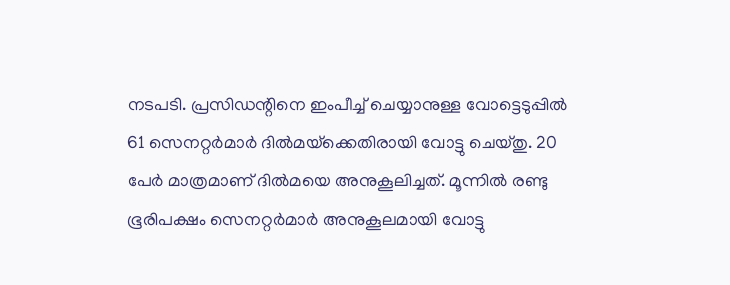നടപടി. പ്രസിഡന്റിനെ ഇംപീച്ച് ചെയ്യാനുള്ള വോട്ടെടുപ്പില്‍ 61 സെനറ്റര്‍മാര്‍ ദില്‍മയ്‌ക്കെതിരായി വോട്ടു ചെയ്തു. 20 പേര്‍ മാത്രമാണ് ദില്‍മയെ അനുകൂലിച്ചത്. മൂന്നില്‍ രണ്ടു ഭൂരിപക്ഷം സെനറ്റര്‍മാര്‍ അനുകൂലമായി വോട്ടു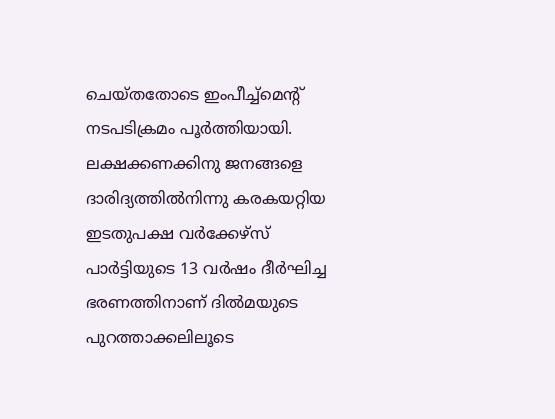ചെയ്തതോടെ ഇംപീച്ച്‌മെന്റ് നടപടിക്രമം പൂര്‍ത്തിയായി. ലക്ഷക്കണക്കിനു ജനങ്ങളെ ദാരിദ്യത്തില്‍നിന്നു കരകയറ്റിയ ഇടതുപക്ഷ വര്‍ക്കേഴ്‌സ് പാര്‍ട്ടിയുടെ 13 വര്‍ഷം ദീര്‍ഘിച്ച ഭരണത്തിനാണ് ദില്‍മയുടെ പുറത്താക്കലിലൂടെ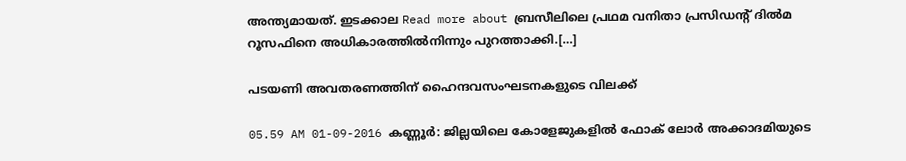അന്ത്യമായത്. ഇടക്കാല Read more about ബ്രസീലിലെ പ്രഥമ വനിതാ പ്രസിഡന്റ് ദില്‍മ റൂസഫിനെ അധികാരത്തില്‍നിന്നും പുറത്താക്കി.[…]

പടയണി അവതരണത്തിന് ഹൈന്ദവസംഘടനകളുടെ വിലക്ക്

05.59 AM 01-09-2016 കണ്ണൂര്‍: ജില്ലയിലെ കോളേജുകളില്‍ ഫോക് ലോര്‍ അക്കാദമിയുടെ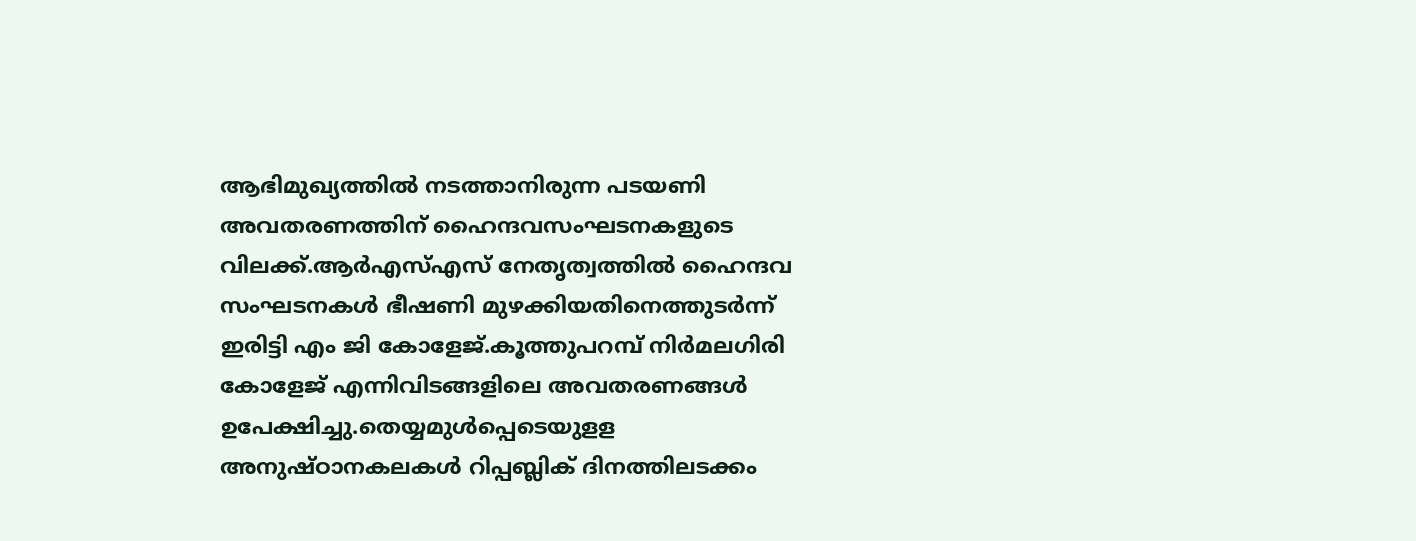ആഭിമുഖ്യത്തില്‍ നടത്താനിരുന്ന പടയണി അവതരണത്തിന് ഹൈന്ദവസംഘടനകളുടെ വിലക്ക്.ആര്‍എസ്എസ് നേതൃത്വത്തില്‍ ഹൈന്ദവ സംഘടനകള്‍ ഭീഷണി മുഴക്കിയതിനെത്തുടര്‍ന്ന് ഇരിട്ടി എം ജി കോളേജ്.കൂത്തുപറമ്പ് നിര്‍മലഗിരി കോളേജ് എന്നിവിടങ്ങളിലെ അവതരണങ്ങള്‍ ഉപേക്ഷിച്ചു.തെയ്യമുള്‍പ്പെടെയുളള അനുഷ്ഠാനകലകള്‍ റിപ്പബ്ലിക് ദിനത്തിലടക്കം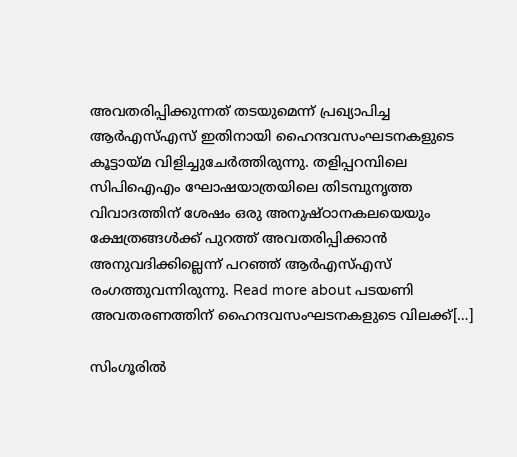അവതരിപ്പിക്കുന്നത് തടയുമെന്ന് പ്രഖ്യാപിച്ച ആര്‍എസ്എസ് ഇതിനായി ഹൈന്ദവസംഘടനകളുടെ കൂട്ടായ്മ വിളിച്ചുചേര്‍ത്തിരുന്നു. തളിപ്പറമ്പിലെ സിപിഐഎം ഘോഷയാത്രയിലെ തിടമ്പുനൃത്ത വിവാദത്തിന് ശേഷം ഒരു അനുഷ്ഠാനകലയെയും ക്ഷേത്രങ്ങള്‍ക്ക് പുറത്ത് അവതരിപ്പിക്കാന്‍ അനുവദിക്കില്ലെന്ന് പറഞ്ഞ് ആര്‍എസ്എസ് രംഗത്തുവന്നിരുന്നു. Read more about പടയണി അവതരണത്തിന് ഹൈന്ദവസംഘടനകളുടെ വിലക്ക്[…]

സിംഗൂരില്‍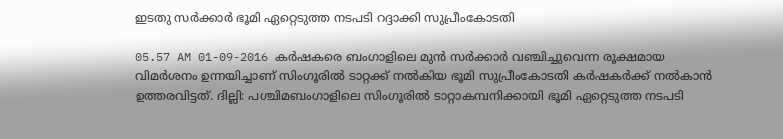ഇടതു സര്‍ക്കാര്‍ ഭൂമി ഏറ്റെടുത്ത നടപടി റദ്ദാക്കി സുപ്രീംകോടതി

05.57 AM 01-09-2016 കര്‍ഷകരെ ബംഗാളിലെ മുന്‍ സര്‍ക്കാര്‍ വഞ്ചിച്ചുവെന്ന രൂക്ഷമായ വിമര്‍ശനം ഉന്നയിച്ചാണ് സിംഗൂരില്‍ ടാറ്റക്ക് നല്‍കിയ ഭൂമി സുപ്രീംകോടതി കര്‍ഷകര്‍ക്ക് നല്‍കാന്‍ ഉത്തരവിട്ടത്. ദില്ലി: പശ്ചിമബംഗാളിലെ സിംഗൂരില്‍ ടാറ്റാകമ്പനിക്കായി ഭൂമി ഏറ്റെടുത്ത നടപടി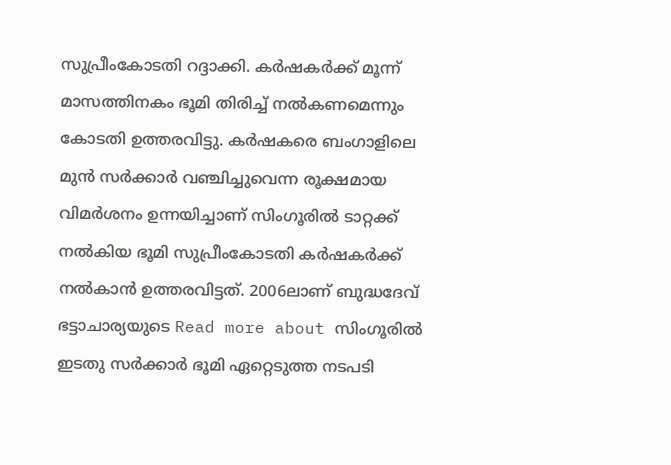സുപ്രീംകോടതി റദ്ദാക്കി. കര്‍ഷകര്‍ക്ക് മൂന്ന് മാസത്തിനകം ഭൂമി തിരിച്ച് നല്‍കണമെന്നും കോടതി ഉത്തരവിട്ടു. കര്‍ഷകരെ ബംഗാളിലെ മുന്‍ സര്‍ക്കാര്‍ വഞ്ചിച്ചുവെന്ന രൂക്ഷമായ വിമര്‍ശനം ഉന്നയിച്ചാണ് സിംഗൂരില്‍ ടാറ്റക്ക് നല്‍കിയ ഭൂമി സുപ്രീംകോടതി കര്‍ഷകര്‍ക്ക് നല്‍കാന്‍ ഉത്തരവിട്ടത്. 2006ലാണ് ബുദ്ധദേവ് ഭട്ടാചാര്യയുടെ Read more about സിംഗൂരില്‍ ഇടതു സര്‍ക്കാര്‍ ഭൂമി ഏറ്റെടുത്ത നടപടി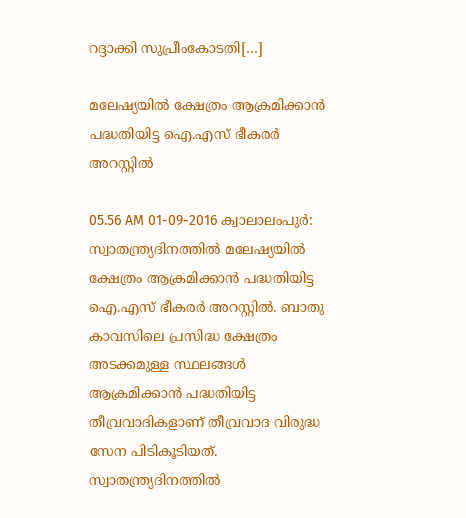റദ്ദാക്കി സുപ്രീംകോടതി[…]

മലേഷ്യയില്‍ ക്ഷേത്രം ആക്രമിക്കാന്‍ പദ്ധതിയിട്ട ഐ.എസ് ഭീകരര്‍ അറസ്റ്റില്‍

05.56 AM 01-09-2016 ക്വാലാലംപുര്‍: സ്വാതന്ത്ര്യദിനത്തില്‍ മലേഷ്യയില്‍ ക്ഷേത്രം ആക്രമിക്കാന്‍ പദ്ധതിയിട്ട ഐ.എസ് ഭീകരര്‍ അറസ്റ്റില്‍. ബാതു കാവസിലെ പ്രസിദ്ധ ക്ഷേത്രം അടക്കമുള്ള സ്ഥലങ്ങള്‍ ആക്രമിക്കാന്‍ പദ്ധതിയിട്ട തീവ്രവാദികളാണ് തീവ്രവാദ വിരുദ്ധ സേന പിടികൂടിയത്. സ്വാതന്ത്ര്യദിനത്തില്‍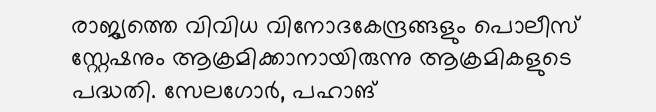രാജ്യത്തെ വിവിധ വിനോദകേന്ദ്രങ്ങളും പൊലീസ് സ്റ്റേഷനും ആക്രമിക്കാനായിരുന്നു ആക്രമികളുടെ പദ്ധതി. സേലഗോര്‍, പഹാങ്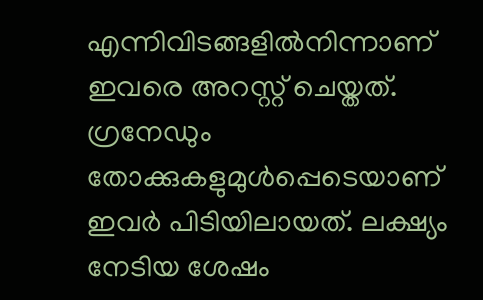എന്നിവിടങ്ങളില്‍നിന്നാണ് ഇവരെ അറസ്റ്റ് ചെയ്തത്. ഗ്രനേഡും തോക്കുകളുമുള്‍പ്പെടെയാണ് ഇവര്‍ പിടിയിലായത്. ലക്ഷ്യം നേടിയ ശേഷം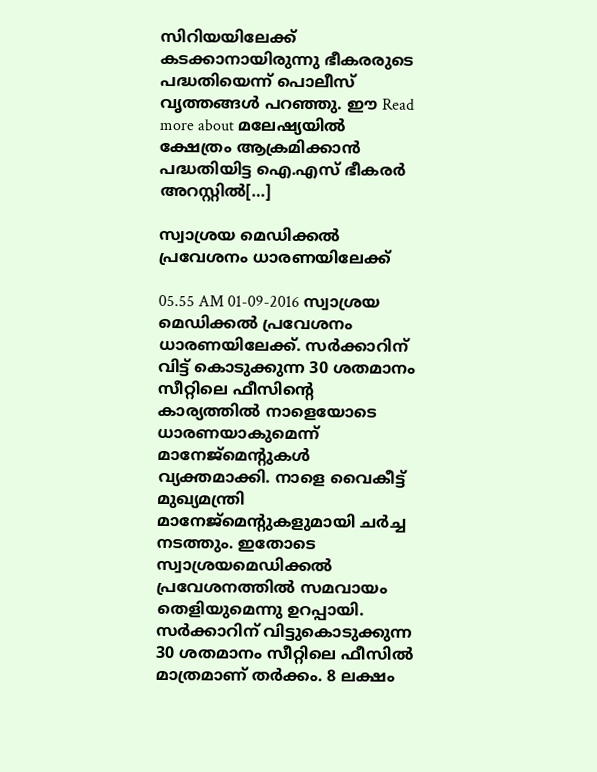സിറിയയിലേക്ക് കടക്കാനായിരുന്നു ഭീകരരുടെ പദ്ധതിയെന്ന് പൊലീസ് വൃത്തങ്ങള്‍ പറഞ്ഞു. ഈ Read more about മലേഷ്യയില്‍ ക്ഷേത്രം ആക്രമിക്കാന്‍ പദ്ധതിയിട്ട ഐ.എസ് ഭീകരര്‍ അറസ്റ്റില്‍[…]

സ്വാശ്രയ മെഡിക്കല്‍ പ്രവേശനം ധാരണയിലേക്ക്

05.55 AM 01-09-2016 സ്വാശ്രയ മെഡിക്കല്‍ പ്രവേശനം ധാരണയിലേക്ക്. സര്‍ക്കാറിന് വിട്ട് കൊടുക്കുന്ന 30 ശതമാനം സീറ്റിലെ ഫീസിന്റെ കാര്യത്തില്‍ നാളെയോടെ ധാരണയാകുമെന്ന് മാനേജ്‌മെന്റുകള്‍ വ്യക്തമാക്കി. നാളെ വൈകീട്ട് മുഖ്യമന്ത്രി മാനേജ്‌മെന്റുകളുമായി ചര്‍ച്ച നടത്തും. ഇതോടെ സ്വാശ്രയമെഡിക്കല്‍ പ്രവേശനത്തില്‍ സമവായം തെളിയുമെന്നു ഉറപ്പായി. സര്‍ക്കാറിന് വിട്ടുകൊടുക്കുന്ന 30 ശതമാനം സീറ്റിലെ ഫീസില്‍ മാത്രമാണ് തര്‍ക്കം. 8 ലക്ഷം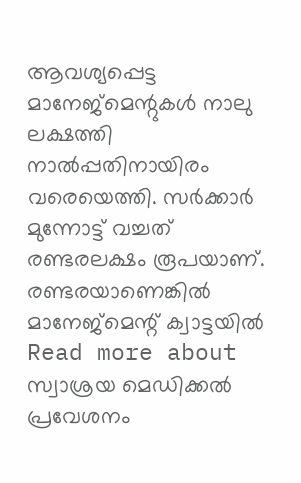ആവശ്യപ്പെട്ട മാനേജ്‌മെന്റുകള്‍ നാലു ലക്ഷത്തി നാല്‍പ്പതിനായിരം വരെയെത്തി. സര്‍ക്കാര്‍ മുന്നോട്ട് വച്ചത് രണ്ടരലക്ഷം രൂപയാണ്. രണ്ടരയാണെങ്കില്‍ മാനേജ്‌മെന്റ് ക്വാട്ടയില്‍ Read more about സ്വാശ്രയ മെഡിക്കല്‍ പ്രവേശനം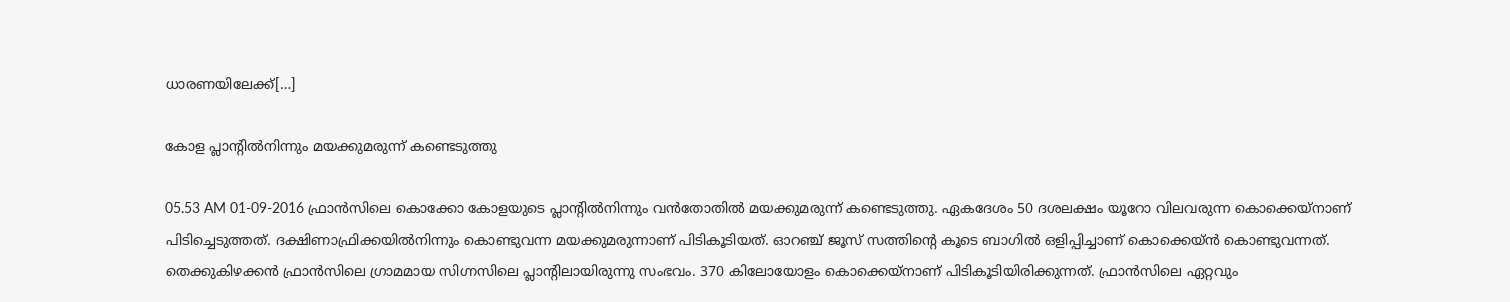ധാരണയിലേക്ക്[…]

കോള പ്ലാന്റില്‍നിന്നും മയക്കുമരുന്ന് കണ്ടെടുത്തു

05.53 AM 01-09-2016 ഫ്രാന്‍സിലെ കൊക്കോ കോളയുടെ പ്ലാന്റില്‍നിന്നും വന്‍തോതില്‍ മയക്കുമരുന്ന് കണ്ടെടുത്തു. ഏകദേശം 50 ദശലക്ഷം യൂറോ വിലവരുന്ന കൊക്കെയ്‌നാണ് പിടിച്ചെടുത്തത്. ദക്ഷിണാഫ്രിക്കയില്‍നിന്നും കൊണ്ടുവന്ന മയക്കുമരുന്നാണ് പിടികൂടിയത്. ഓറഞ്ച് ജൂസ് സത്തിന്റെ കൂടെ ബാഗില്‍ ഒളിപ്പിച്ചാണ് കൊക്കെയ്ന്‍ കൊണ്ടുവന്നത്. തെക്കുകിഴക്കന്‍ ഫ്രാന്‍സിലെ ഗ്രാമമായ സിഗ്നസിലെ പ്ലാന്റിലായിരുന്നു സംഭവം. 370 കിലോയോളം കൊക്കെയ്‌നാണ് പിടികൂടിയിരിക്കുന്നത്. ഫ്രാന്‍സിലെ ഏറ്റവും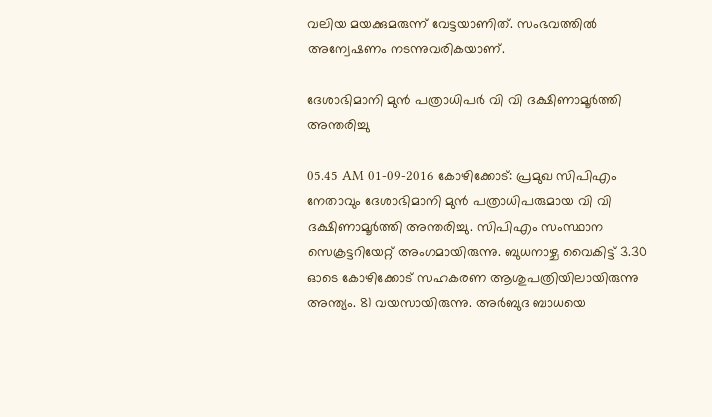വലിയ മയക്കുമരുന്ന് വേട്ടയാണിത്. സംഭവത്തില്‍ അന്വേഷണം നടന്നുവരികയാണ്.

ദേശാഭിമാനി മുന്‍ പത്രാധിപര്‍ വി വി ദക്ഷിണാമൂര്‍ത്തി അന്തരിച്ചു

05.45 AM 01-09-2016 കോഴിക്കോട്: പ്രമുഖ സിപിഎം നേതാവും ദേശാഭിമാനി മുന്‍ പത്രാധിപരുമായ വി വി ദക്ഷിണാമൂര്‍ത്തി അന്തരിച്ചു. സിപിഎം സംസ്ഥാന സെക്രട്ടറിയേറ്റ് അംഗമായിരുന്നു. ബുധനാഴ്ച വൈകിട്ട് 3.30 ഓടെ കോഴിക്കോട് സഹകരണ ആശുപത്രിയിലായിരുന്നു അന്ത്യം. 81 വയസായിരുന്നു. അര്‍ബുദ ബാധയെ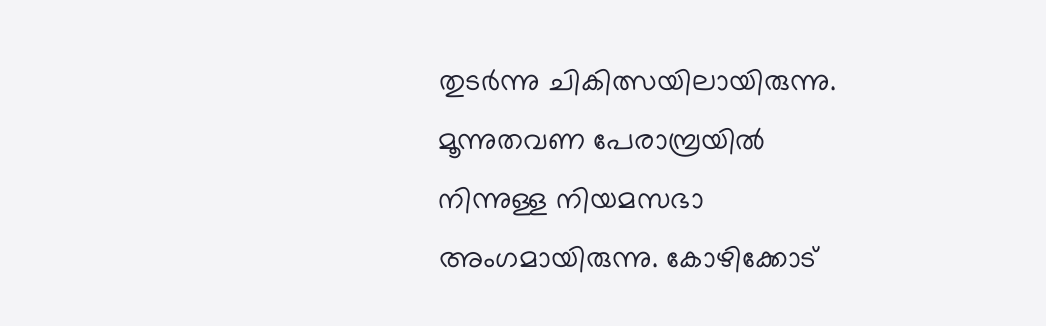തുടര്‍ന്നു ചികിത്സയിലായിരുന്നു. മൂന്നുതവണ പേരാമ്പ്രയില്‍ നിന്നുള്ള നിയമസഭാ അംഗമായിരുന്നു. കോഴിക്കോട്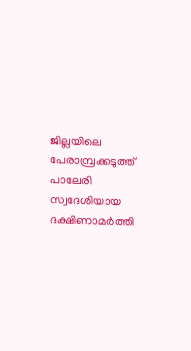ജില്ലയിലെ പേരാമ്പ്രക്കടുത്ത് പാലേരി സ്വദേശിയായ ദക്ഷിണാമര്‍ത്തി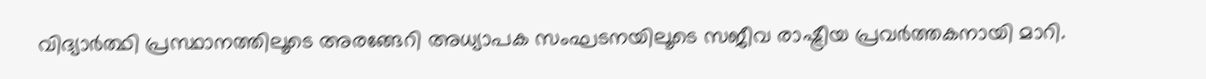വിദ്യാര്‍ത്ഥി പ്രസ്ഥാനത്തിലൂടെ അരങ്ങേറി അധ്യാപക സംഘടനയിലൂടെ സജീവ രാഷ്ട്രീയ പ്രവര്‍ത്തകനായി മാറി.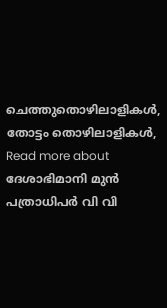ചെത്തുതൊഴിലാളികള്‍, തോട്ടം തൊഴിലാളികള്‍, Read more about ദേശാഭിമാനി മുന്‍ പത്രാധിപര്‍ വി വി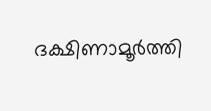ദക്ഷിണാമൂര്‍ത്തി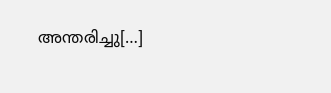അന്തരിച്ചു[…]